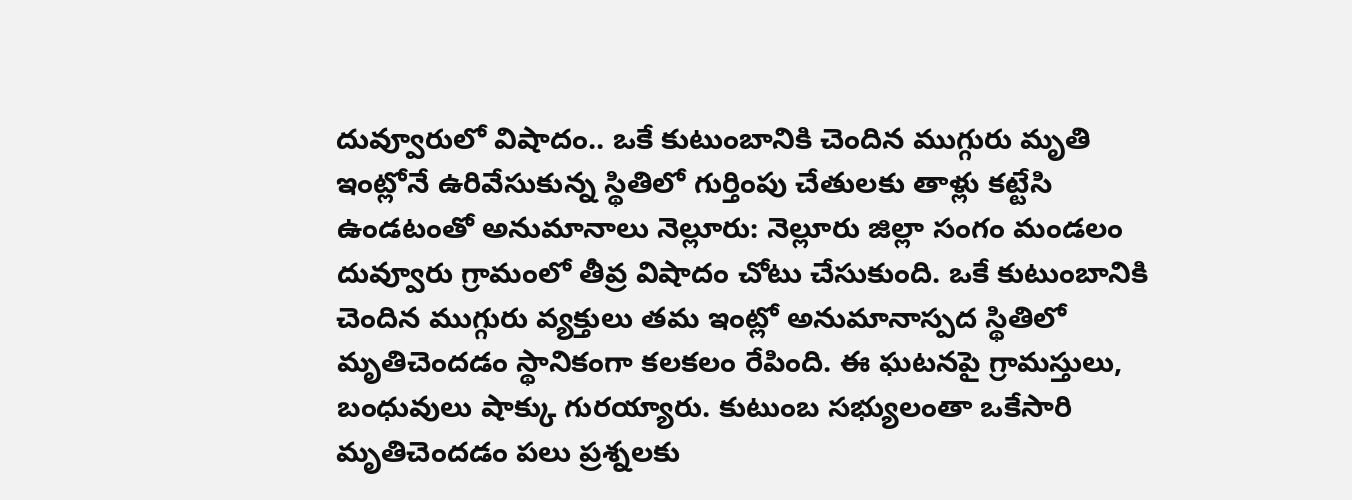దువ్వూరులో విషాదం.. ఒకే కుటుంబానికి చెందిన ముగ్గురు మృతి
ఇంట్లోనే ఉరివేసుకున్న స్థితిలో గుర్తింపు చేతులకు తాళ్లు కట్టేసి ఉండటంతో అనుమానాలు నెల్లూరు: నెల్లూరు జిల్లా సంగం మండలం దువ్వూరు గ్రామంలో తీవ్ర విషాదం చోటు చేసుకుంది. ఒకే కుటుంబానికి చెందిన ముగ్గురు వ్యక్తులు తమ ఇంట్లో అనుమానాస్పద స్థితిలో మృతిచెందడం స్థానికంగా కలకలం రేపింది. ఈ ఘటనపై గ్రామస్తులు, బంధువులు షాక్కు గురయ్యారు. కుటుంబ సభ్యులంతా ఒకేసారి మృతిచెందడం పలు ప్రశ్నలకు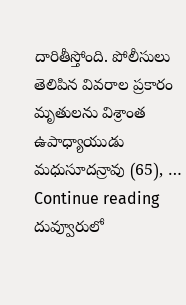దారితీస్తోంది. పోలీసులు తెలిపిన వివరాల ప్రకారం మృతులను విశ్రాంత ఉపాధ్యాయుడు మధుసూదన్రావు (65), … Continue reading దువ్వూరులో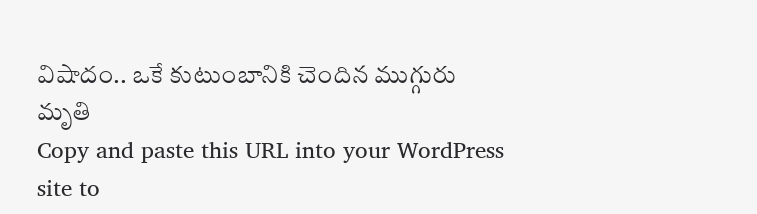విషాదం.. ఒకే కుటుంబానికి చెందిన ముగ్గురు మృతి
Copy and paste this URL into your WordPress site to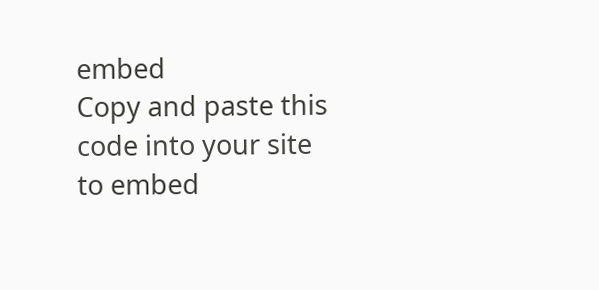embed
Copy and paste this code into your site to embed